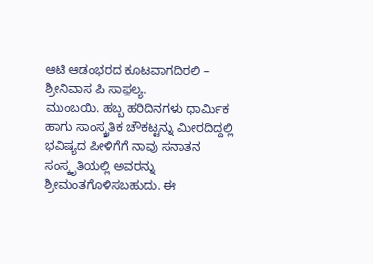ಆಟಿ ಆಡಂಭರದ ಕೂಟವಾಗದಿರಲಿ – ಶ್ರೀನಿವಾಸ ಪಿ ಸಾಫ಼ಲ್ಯ.
ಮುಂಬಯಿ. ಹಬ್ಬ ಹರಿದಿನಗಳು ಧಾರ್ಮಿಕ ಹಾಗು ಸಾಂಸ್ಕ್ರತಿಕ ಚೌಕಟ್ಟನ್ನು ಮೀರದಿದ್ದಲ್ಲಿ ಭವಿಷ್ಯದ ಪೀಳಿಗೆಗೆ ನಾವು ಸನಾತನ ಸಂಸ್ಕೃತಿಯಲ್ಲಿ ಅವರನ್ನು ಶ್ರೀಮಂತಗೊಳಿಸಬಹುದು. ಈ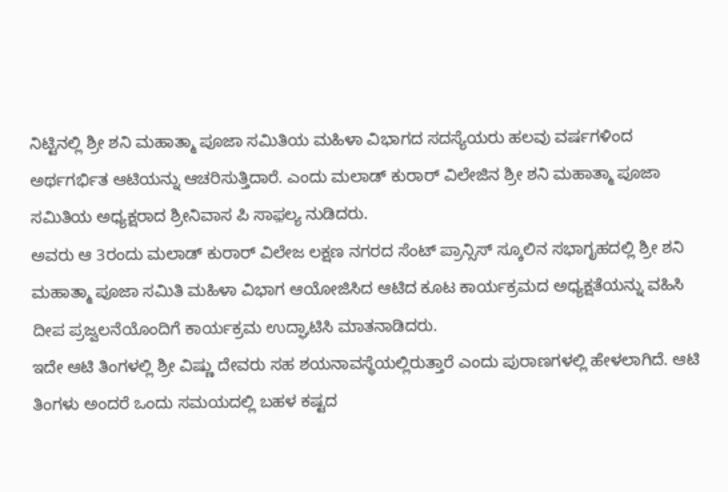ನಿಟ್ಟಿನಲ್ಲಿ ಶ್ರೀ ಶನಿ ಮಹಾತ್ಮಾ ಪೂಜಾ ಸಮಿತಿಯ ಮಹಿಳಾ ವಿಭಾಗದ ಸದಸ್ಯೆಯರು ಹಲವು ವರ್ಷಗಳಿಂದ ಅರ್ಥಗರ್ಭಿತ ಆಟಿಯನ್ನು ಆಚರಿಸುತ್ತಿದಾರೆ. ಎಂದು ಮಲಾಡ್ ಕುರಾರ್ ವಿಲೇಜಿನ ಶ್ರೀ ಶನಿ ಮಹಾತ್ಮಾ ಪೂಜಾ ಸಮಿತಿಯ ಅಧ್ಯಕ್ಷರಾದ ಶ್ರೀನಿವಾಸ ಪಿ ಸಾಫ಼ಲ್ಯ ನುಡಿದರು.
ಅವರು ಆ 3ರಂದು ಮಲಾಡ್ ಕುರಾರ್ ವಿಲೇಜ ಲಕ್ಷಣ ನಗರದ ಸೆಂಟ್ ಪ್ರಾನ್ಸಿಸ್ ಸ್ಕೂಲಿನ ಸಭಾಗೃಹದಲ್ಲಿ ಶ್ರೀ ಶನಿ ಮಹಾತ್ಮಾ ಪೂಜಾ ಸಮಿತಿ ಮಹಿಳಾ ವಿಭಾಗ ಆಯೋಜಿಸಿದ ಆಟಿದ ಕೂಟ ಕಾರ್ಯಕ್ರಮದ ಅಧ್ಯಕ್ಷತೆಯನ್ನು ವಹಿಸಿ ದೀಪ ಪ್ರಜ್ವಲನೆಯೊಂದಿಗೆ ಕಾರ್ಯಕ್ರಮ ಉದ್ಘಾಟಿಸಿ ಮಾತನಾಡಿದರು.
ಇದೇ ಆಟಿ ತಿಂಗಳಲ್ಲಿ ಶ್ರೀ ವಿಷ್ಣು ದೇವರು ಸಹ ಶಯನಾವಸ್ಥೆಯಲ್ಲಿರುತ್ತಾರೆ ಎಂದು ಪುರಾಣಗಳಲ್ಲಿ ಹೇಳಲಾಗಿದೆ. ಆಟಿ ತಿಂಗಳು ಅಂದರೆ ಒಂದು ಸಮಯದಲ್ಲಿ ಬಹಳ ಕಷ್ಟದ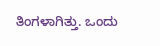ತಿಂಗಳಾಗಿತ್ತು. ಒಂದು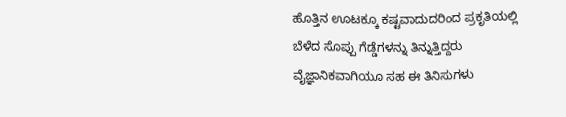ಹೊತ್ತಿನ ಊಟಕ್ಕೂ ಕಷ್ಟವಾದುದರಿಂದ ಪ್ರಕೃತಿಯಲ್ಲಿ ಬೆಳೆದ ಸೊಪ್ಪು ಗೆಡ್ಡೆಗಳನ್ನು ತಿನ್ನುತ್ತಿದ್ದರು ವೈಜ್ಞಾನಿಕವಾಗಿಯೂ ಸಹ ಈ ತಿನಿಸುಗಳು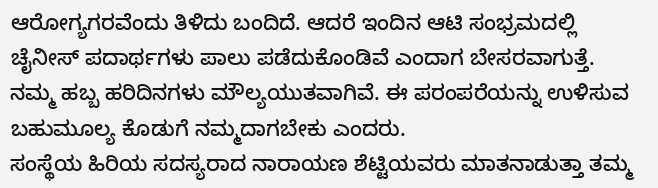ಆರೋಗ್ಯಗರವೆಂದು ತಿಳಿದು ಬಂದಿದೆ. ಆದರೆ ಇಂದಿನ ಆಟಿ ಸಂಭ್ರಮದಲ್ಲಿ ಚೈನೀಸ್ ಪದಾರ್ಥಗಳು ಪಾಲು ಪಡೆದುಕೊಂಡಿವೆ ಎಂದಾಗ ಬೇಸರವಾಗುತ್ತೆ. ನಮ್ಮ ಹಬ್ಬ ಹರಿದಿನಗಳು ಮೌಲ್ಯಯುತವಾಗಿವೆ. ಈ ಪರಂಪರೆಯನ್ನು ಉಳಿಸುವ ಬಹುಮೂಲ್ಯ ಕೊಡುಗೆ ನಮ್ಮದಾಗಬೇಕು ಎಂದರು.
ಸಂಸ್ಥೆಯ ಹಿರಿಯ ಸದಸ್ಯರಾದ ನಾರಾಯಣ ಶೆಟ್ಟಿಯವರು ಮಾತನಾಡುತ್ತಾ ತಮ್ಮ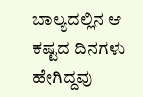ಬಾಲ್ಯದಲ್ಲಿನ ಆ ಕಷ್ಟದ ದಿನಗಳು ಹೇಗಿದ್ದವು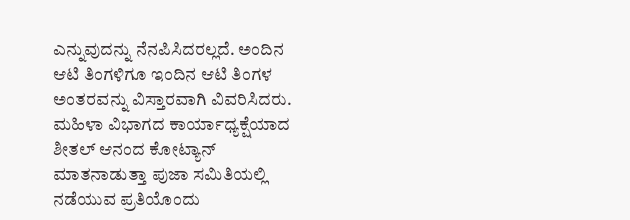ಎನ್ನುವುದನ್ನು ನೆನಪಿಸಿದರಲ್ಲದೆ. ಅಂದಿನ ಆಟಿ ತಿಂಗಳಿಗೂ ಇಂದಿನ ಆಟಿ ತಿಂಗಳ ಅಂತರವನ್ನು ವಿಸ್ತಾರವಾಗಿ ವಿವರಿಸಿದರು.
ಮಹಿಳಾ ವಿಭಾಗದ ಕಾರ್ಯಾಧ್ಯಕ್ಷೆಯಾದ ಶೀತಲ್ ಆನಂದ ಕೋಟ್ಯಾನ್ ಮಾತನಾಡುತ್ತಾ ಪುಜಾ ಸಮಿತಿಯಲ್ಲಿ ನಡೆಯುವ ಪ್ರತಿಯೊಂದು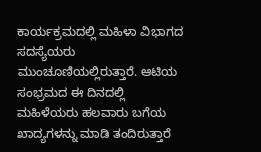ಕಾರ್ಯಕ್ರಮದಲ್ಲಿ ಮಹಿಳಾ ವಿಭಾಗದ ಸದಸ್ಯೆಯರು ಮುಂಚೂಣಿಯಲ್ಲಿರುತ್ತಾರೆ. ಆಟಿಯ ಸಂಭ್ರಮದ ಈ ದಿನದಲ್ಲಿ ಮಹಿಳೆಯರು ಹಲವಾರು ಬಗೆಯ ಖಾದ್ಯಗಳನ್ನು ಮಾಡಿ ತಂದಿರುತ್ತಾರೆ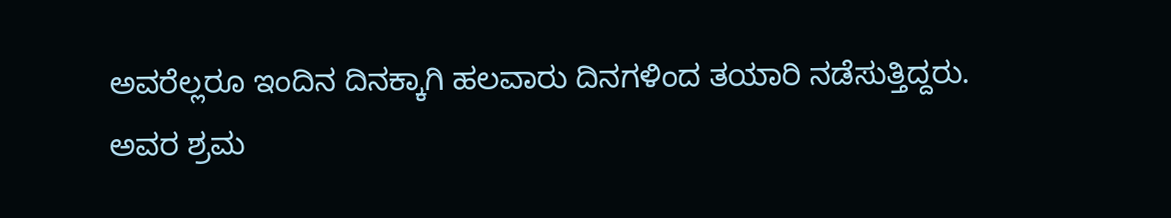ಅವರೆಲ್ಲರೂ ಇಂದಿನ ದಿನಕ್ಕಾಗಿ ಹಲವಾರು ದಿನಗಳಿಂದ ತಯಾರಿ ನಡೆಸುತ್ತಿದ್ದರು. ಅವರ ಶ್ರಮ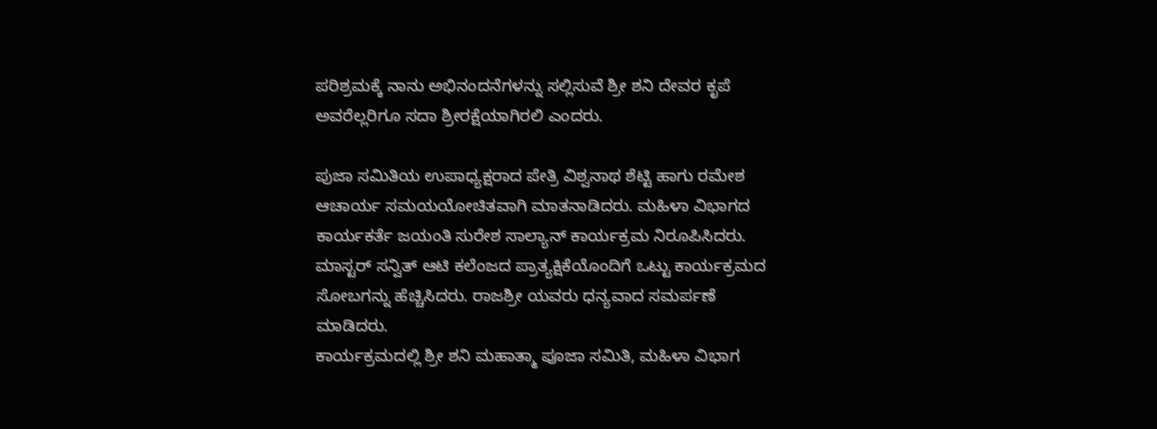ಪರಿಶ್ರಮಕ್ಕೆ ನಾನು ಅಭಿನಂದನೆಗಳನ್ನು ಸಲ್ಲಿಸುವೆ ಶ್ರೀ ಶನಿ ದೇವರ ಕೃಪೆ ಅವರೆಲ್ಲರಿಗೂ ಸದಾ ಶ್ರೀರಕ್ಷೆಯಾಗಿರಲಿ ಎಂದರು.

ಪುಜಾ ಸಮಿತಿಯ ಉಪಾಧ್ಯಕ್ಷರಾದ ಪೇತ್ರಿ ವಿಶ್ವನಾಥ ಶೆಟ್ಟಿ ಹಾಗು ರಮೇಶ ಆಚಾರ್ಯ ಸಮಯಯೋಚಿತವಾಗಿ ಮಾತನಾಡಿದರು. ಮಹಿಳಾ ವಿಭಾಗದ ಕಾರ್ಯಕರ್ತೆ ಜಯಂತಿ ಸುರೇಶ ಸಾಲ್ಯಾನ್ ಕಾರ್ಯಕ್ರಮ ನಿರೂಪಿಸಿದರು. ಮಾಸ್ಟರ್ ಸನ್ವಿತ್ ಆಟಿ ಕಲೆಂಜದ ಪ್ರಾತ್ಯಕ್ಷಿಕೆಯೊಂದಿಗೆ ಒಟ್ಟು ಕಾರ್ಯಕ್ರಮದ ಸೋಬಗನ್ನು ಹೆಚ್ಚಿಸಿದರು. ರಾಜಶ್ರೀ ಯವರು ಧನ್ಯವಾದ ಸಮರ್ಪಣೆ ಮಾಡಿದರು.
ಕಾರ್ಯಕ್ರಮದಲ್ಲಿ ಶ್ರೀ ಶನಿ ಮಹಾತ್ಮಾ ಪೂಜಾ ಸಮಿತಿ, ಮಹಿಳಾ ವಿಭಾಗ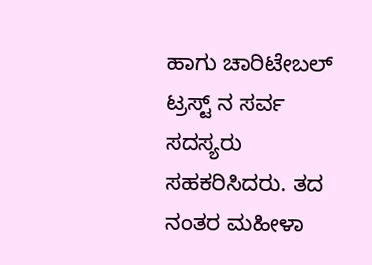ಹಾಗು ಚಾರಿಟೇಬಲ್ ಟ್ರಸ್ಟ್ ನ ಸರ್ವ ಸದಸ್ಯರು ಸಹಕರಿಸಿದರು. ತದ ನಂತರ ಮಹೀಳಾ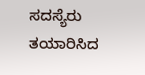ಸದಸ್ಯೆರು ತಯಾರಿಸಿದ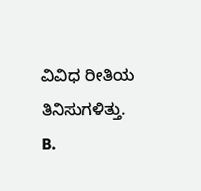ವಿವಿಧ ರೀತಿಯ ತಿನಿಸುಗಳಿತ್ತು.
B.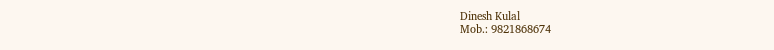Dinesh Kulal
Mob.: 9821868674